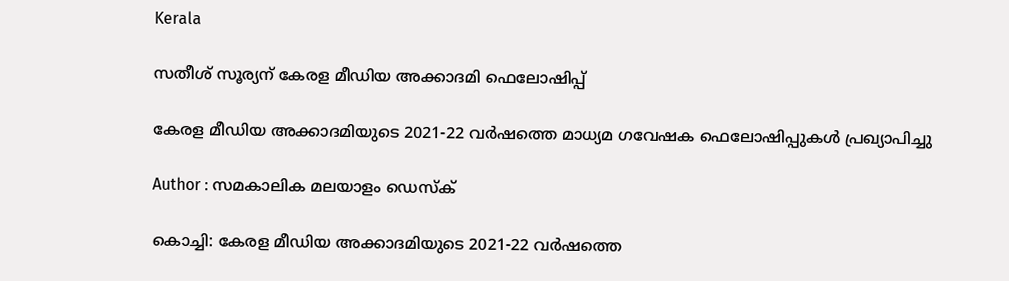Kerala

സതീശ് സൂര്യന് കേരള മീഡിയ അക്കാദമി ഫെലോഷിപ്പ്

കേരള മീഡിയ അക്കാദമിയുടെ 2021-22 വര്‍ഷത്തെ മാധ്യമ ഗവേഷക ഫെലോഷിപ്പുകള്‍ പ്രഖ്യാപിച്ചു

Author : സമകാലിക മലയാളം ഡെസ്ക്

കൊച്ചി: കേരള മീഡിയ അക്കാദമിയുടെ 2021-22 വര്‍ഷത്തെ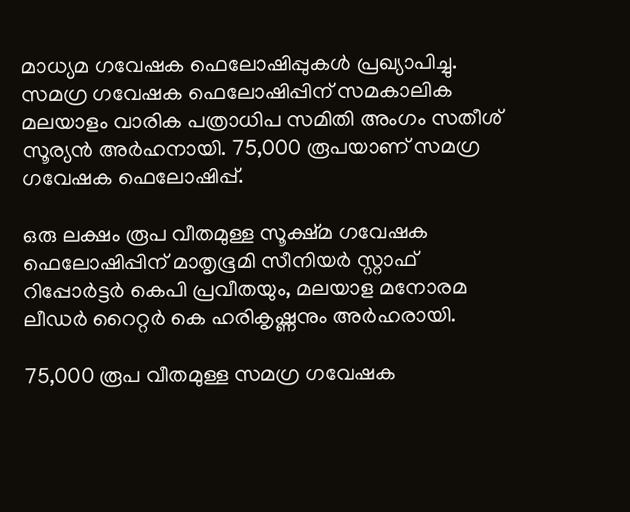മാധ്യമ ഗവേഷക ഫെലോഷിപ്പുകള്‍ പ്രഖ്യാപിച്ചു. സമഗ്ര ഗവേഷക ഫെലോഷിപ്പിന് സമകാലിക മലയാളം വാരിക പത്രാധിപ സമിതി അംഗം സതീശ് സൂര്യന്‍ അര്‍ഹനായി. 75,000 രൂപയാണ് സമഗ്ര ഗവേഷക ഫെലോഷിപ്പ്.

ഒരു ലക്ഷം രൂപ വീതമുള്ള സൂക്ഷ്മ ഗവേഷക ഫെലോഷിപ്പിന് മാതൃഭൂമി സീനിയര്‍ സ്റ്റാഫ് റിപ്പോര്‍ട്ടര്‍ കെപി പ്രവീതയും, മലയാള മനോരമ ലീഡര്‍ റൈറ്റര്‍ കെ ഹരികൃഷ്ണനും അര്‍ഹരായി.

75,000 രൂപ വീതമുള്ള സമഗ്ര ഗവേഷക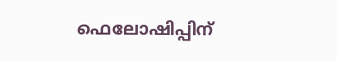ഫെലോഷിപ്പിന്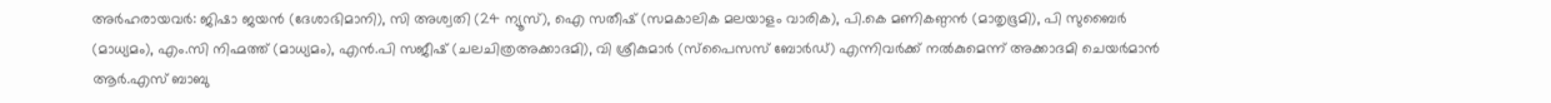അര്‍ഹരായവര്‍: ജിഷാ ജയന്‍ (ദേശാഭിമാനി), സി അശ്വതി (24 ന്യൂസ്), ഐ സതീഷ് (സമകാലിക മലയാളം വാരിക), പി.കെ മണികണ്ഠന്‍ (മാതൃഭൂമി), പി സുബൈര്‍ (മാധ്യമം), എം.സി നിഹ്മത്ത് (മാധ്യമം), എന്‍.പി സജീഷ് (ചലചിത്രഅക്കാദമി), വി ശ്രീകുമാര്‍ (സ്‌പൈസസ് ബോര്‍ഡ്) എന്നിവര്‍ക്ക് നല്‍കുമെന്ന് അക്കാദമി ചെയര്‍മാന്‍ ആര്‍.എസ് ബാബു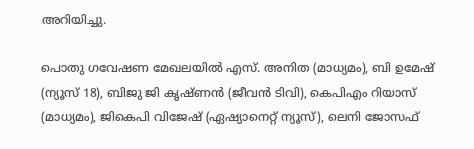അറിയിച്ചു.

പൊതു ഗവേഷണ മേഖലയില്‍ എസ്. അനിത (മാധ്യമം), ബി ഉമേഷ് (ന്യൂസ് 18), ബിജു ജി കൃഷ്ണന്‍ (ജീവന്‍ ടിവി), കെപിഎം റിയാസ് (മാധ്യമം), ജികെപി വിജേഷ് (ഏഷ്യാനെറ്റ് ന്യൂസ്), ലെനി ജോസഫ്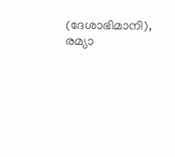(ദേശാഭിമാനി), രമ്യാ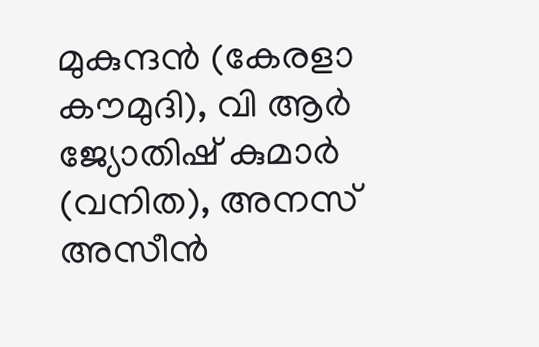മുകുന്ദന്‍ (കേരളാ കൗമുദി), വി ആര്‍ ജ്യോതിഷ് കുമാര്‍ (വനിത), അനസ് അസീന്‍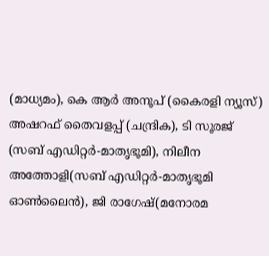(മാധ്യമം), കെ ആര്‍ അനൂപ് (കൈരളി ന്യൂസ്) അഷറഫ് തൈവളപ്പ് (ചന്ദ്രിക), ടി സൂരജ് (സബ് എഡിറ്റര്‍-മാതൃഭൂമി), നിലീന അത്തോളി(സബ് എഡിറ്റര്‍-മാതൃഭൂമി ഓണ്‍ലൈന്‍), ജി രാഗേഷ്(മനോരമ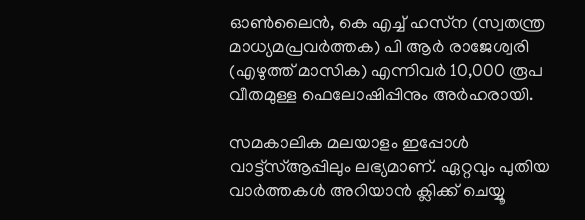ഓണ്‍ലൈന്‍, കെ എച്ച് ഹസ്‌ന (സ്വതന്ത്ര മാധ്യമപ്രവര്‍ത്തക) പി ആര്‍ രാജേശ്വരി (എഴുത്ത് മാസിക) എന്നിവര്‍ 10,000 രൂപ വീതമുള്ള ഫെലോഷിപ്പിനും അര്‍ഹരായി.

സമകാലിക മലയാളം ഇപ്പോൾ വാട്ട്‌സ്ആപ്പിലും ലഭ്യമാണ്. ഏറ്റവും പുതിയ വാർത്തകൾ അറിയാൻ ക്ലിക്ക് ചെയ്യൂ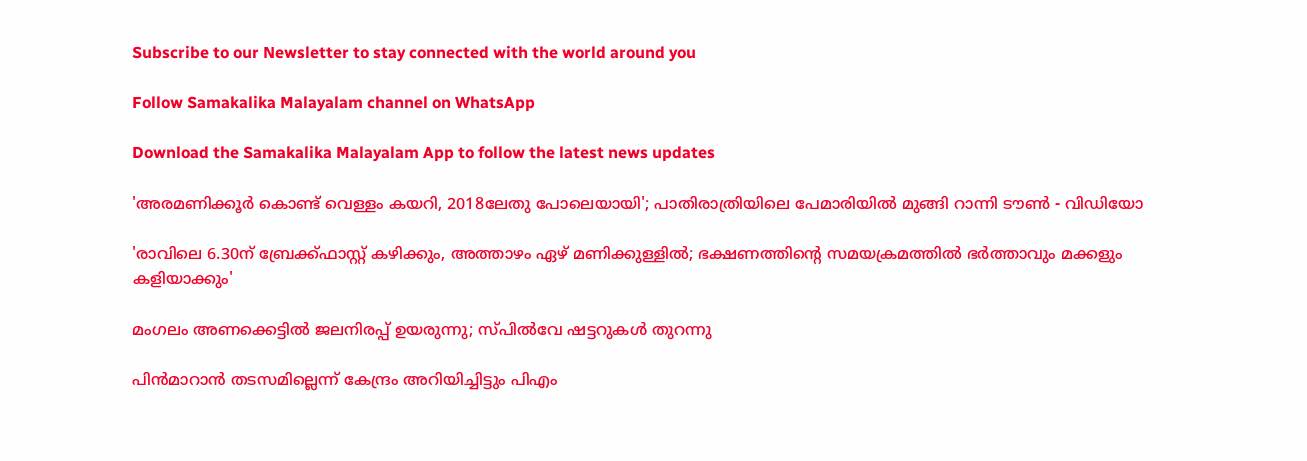Subscribe to our Newsletter to stay connected with the world around you

Follow Samakalika Malayalam channel on WhatsApp

Download the Samakalika Malayalam App to follow the latest news updates

'അരമണിക്കൂര്‍ കൊണ്ട് വെള്ളം കയറി, 2018ലേതു പോലെയായി'; പാതിരാത്രിയിലെ പേമാരിയില്‍ മുങ്ങി റാന്നി ടൗണ്‍ - വിഡിയോ

'രാവിലെ 6.30ന് ബ്രേക്ക്ഫാസ്റ്റ് കഴിക്കും, അത്താഴം ഏഴ് മണിക്കുള്ളിൽ; ഭക്ഷണത്തിന്റെ സമയക്രമത്തിൽ ഭർത്താവും മക്കളും കളിയാക്കും'

മംഗലം അണക്കെട്ടില്‍ ജലനിരപ്പ് ഉയരുന്നു; സ്പില്‍വേ ഷട്ടറുകള്‍ തുറന്നു

പിന്‍മാറാന്‍ തടസമില്ലെന്ന് കേന്ദ്രം അറിയിച്ചിട്ടും പിഎം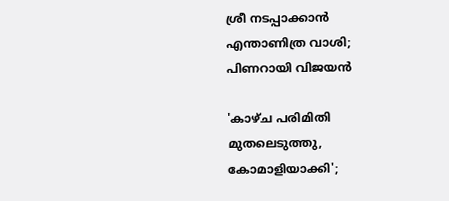ശ്രീ നടപ്പാക്കാന്‍ എന്താണിത്ര വാശി; പിണറായി വിജയന്‍

'കാഴ്ച പരിമിതി മുതലെടുത്തു, കോമാളിയാക്കി';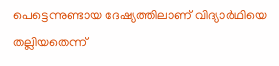പെട്ടെന്നുണ്ടായ ദേഷ്യത്തിലാണ് വിദ്യാര്‍ഥിയെ തല്ലിയതെന്ന്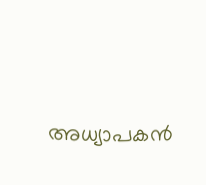അധ്യാപകന്‍